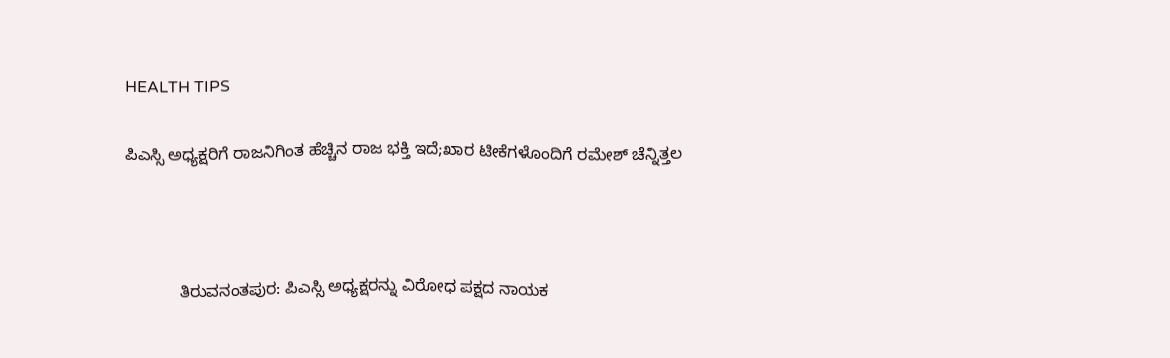HEALTH TIPS

ಪಿಎಸ್ಸಿ ಅಧ್ಯಕ್ಷರಿಗೆ ರಾಜನಿಗಿಂತ ಹೆಚ್ಚಿನ ರಾಜ ಭಕ್ತಿ ಇದೆ;ಖಾರ ಟೀಕೆಗಳೊಂದಿಗೆ ರಮೇಶ್ ಚೆನ್ನಿತ್ತಲ



            ತಿರುವನಂತಪುರ: ಪಿಎಸ್ಸಿ ಅಧ್ಯಕ್ಷರನ್ನು ವಿರೋಧ ಪಕ್ಷದ ನಾಯಕ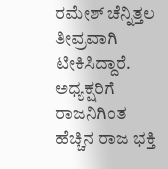ರಮೇಶ್ ಚೆನ್ನಿತ್ತಲ ತೀವ್ರವಾಗಿ ಟೀಕಿಸಿದ್ದಾರೆ. ಅಧ್ಯಕ್ಷರಿಗೆ ರಾಜನಿಗಿಂತ ಹೆಚ್ಚಿನ ರಾಜ ಭಕ್ತಿ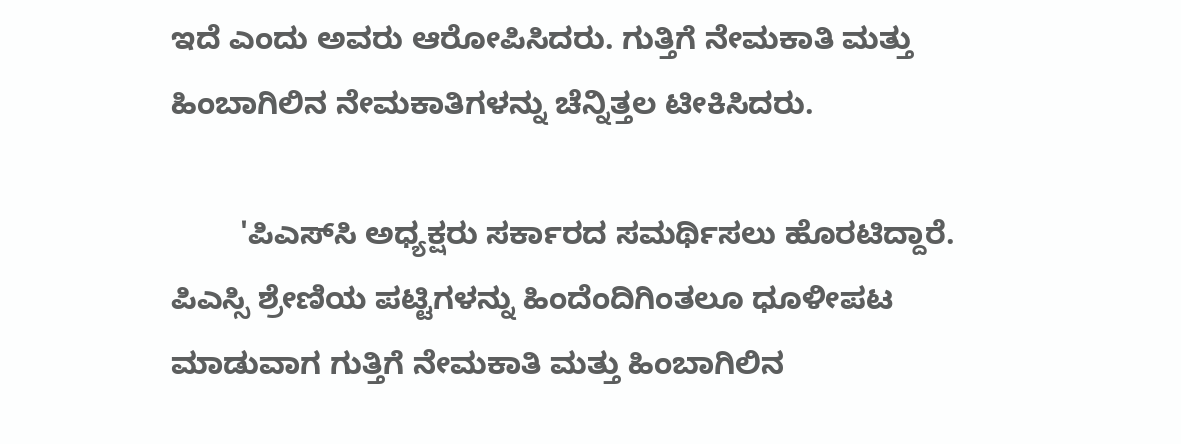ಇದೆ ಎಂದು ಅವರು ಆರೋಪಿಸಿದರು. ಗುತ್ತಿಗೆ ನೇಮಕಾತಿ ಮತ್ತು ಹಿಂಬಾಗಿಲಿನ ನೇಮಕಾತಿಗಳನ್ನು ಚೆನ್ನಿತ್ತಲ ಟೀಕಿಸಿದರು.

        'ಪಿಎಸ್‍ಸಿ ಅಧ್ಯಕ್ಷರು ಸರ್ಕಾರದ ಸಮರ್ಥಿಸಲು ಹೊರಟಿದ್ದಾರೆ. ಪಿಎಸ್ಸಿ ಶ್ರೇಣಿಯ ಪಟ್ಟಿಗಳನ್ನು ಹಿಂದೆಂದಿಗಿಂತಲೂ ಧೂಳೀಪಟ ಮಾಡುವಾಗ ಗುತ್ತಿಗೆ ನೇಮಕಾತಿ ಮತ್ತು ಹಿಂಬಾಗಿಲಿನ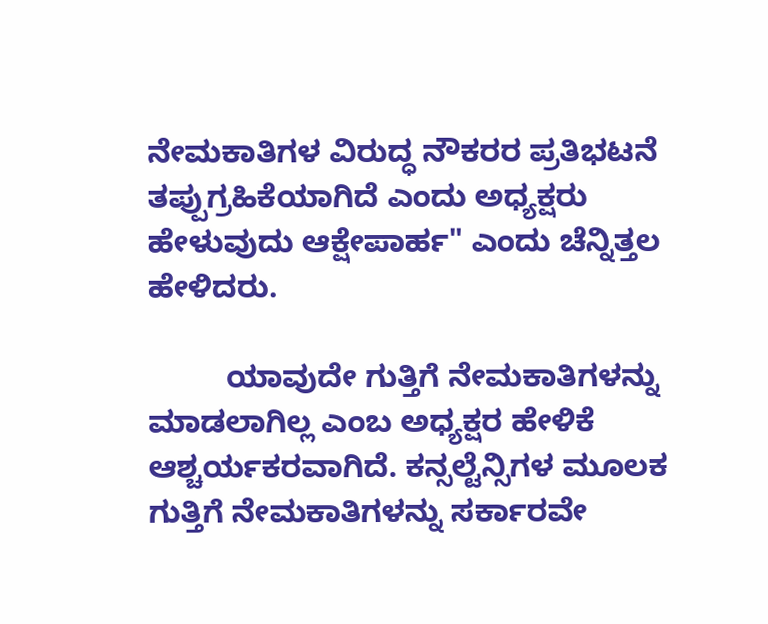ನೇಮಕಾತಿಗಳ ವಿರುದ್ಧ ನೌಕರರ ಪ್ರತಿಭಟನೆ ತಪ್ಪುಗ್ರಹಿಕೆಯಾಗಿದೆ ಎಂದು ಅಧ್ಯಕ್ಷರು ಹೇಳುವುದು ಆಕ್ಷೇಪಾರ್ಹ" ಎಂದು ಚೆನ್ನಿತ್ತಲ ಹೇಳಿದರು.

         ಯಾವುದೇ ಗುತ್ತಿಗೆ ನೇಮಕಾತಿಗಳನ್ನು ಮಾಡಲಾಗಿಲ್ಲ ಎಂಬ ಅಧ್ಯಕ್ಷರ ಹೇಳಿಕೆ ಆಶ್ಚರ್ಯಕರವಾಗಿದೆ. ಕನ್ಸಲ್ಟೆನ್ಸಿಗಳ ಮೂಲಕ ಗುತ್ತಿಗೆ ನೇಮಕಾತಿಗಳನ್ನು ಸರ್ಕಾರವೇ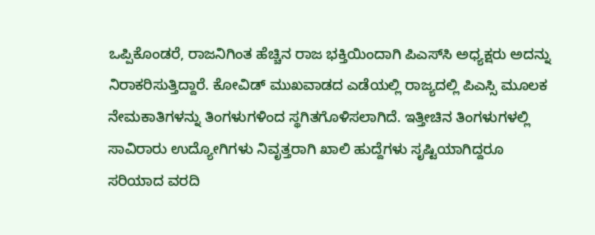ಒಪ್ಪಿಕೊಂಡರೆ, ರಾಜನಿಗಿಂತ ಹೆಚ್ಚಿನ ರಾಜ ಭಕ್ತಿಯಿಂದಾಗಿ ಪಿಎಸ್‍ಸಿ ಅಧ್ಯಕ್ಷರು ಅದನ್ನು ನಿರಾಕರಿಸುತ್ತಿದ್ದಾರೆ. ಕೋವಿಡ್ ಮುಖವಾಡದ ಎಡೆಯಲ್ಲಿ ರಾಜ್ಯದಲ್ಲಿ ಪಿಎಸ್ಸಿ ಮೂಲಕ ನೇಮಕಾತಿಗಳನ್ನು ತಿಂಗಳುಗಳಿಂದ ಸ್ಥಗಿತಗೊಳಿಸಲಾಗಿದೆ. ಇತ್ತೀಚಿನ ತಿಂಗಳುಗಳಲ್ಲಿ ಸಾವಿರಾರು ಉದ್ಯೋಗಿಗಳು ನಿವೃತ್ತರಾಗಿ ಖಾಲಿ ಹುದ್ದೆಗಳು ಸೃಷ್ಟಿಯಾಗಿದ್ದರೂ ಸರಿಯಾದ ವರದಿ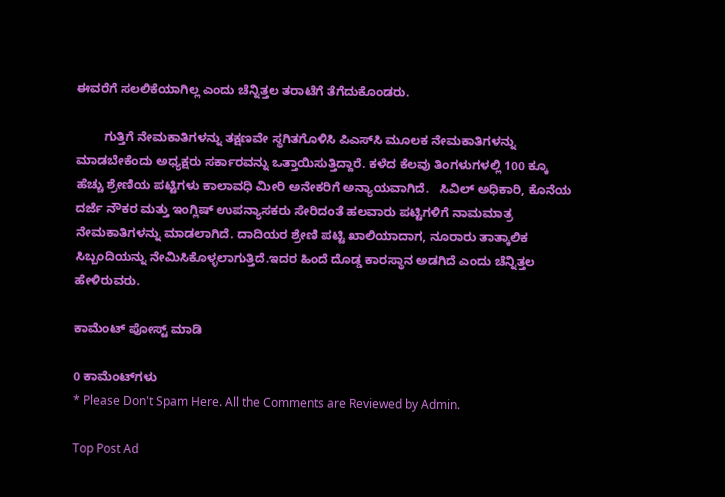ಈವರೆಗೆ ಸಲಲಿಕೆಯಾಗಿಲ್ಲ ಎಂದು ಚೆನ್ನಿತ್ತಲ ತರಾಟೆಗೆ ತೆಗೆದುಕೊಂಡರು.

        ಗುತ್ತಿಗೆ ನೇಮಕಾತಿಗಳನ್ನು ತಕ್ಷಣವೇ ಸ್ಥಗಿತಗೊಳಿಸಿ ಪಿಎಸ್‍ಸಿ ಮೂಲಕ ನೇಮಕಾತಿಗಳನ್ನು ಮಾಡಬೇಕೆಂದು ಅಧ್ಯಕ್ಷರು ಸರ್ಕಾರವನ್ನು ಒತ್ತಾಯಿಸುತ್ತಿದ್ದಾರೆ. ಕಳೆದ ಕೆಲವು ತಿಂಗಳುಗಳಲ್ಲಿ 100 ಕ್ಕೂ ಹೆಚ್ಚು ಶ್ರೇಣಿಯ ಪಟ್ಟಿಗಳು ಕಾಲಾವಧಿ ಮೀರಿ ಅನೇಕರಿಗೆ ಅನ್ಯಾಯವಾಗಿದೆ.   ಸಿವಿಲ್ ಅಧಿಕಾರಿ, ಕೊನೆಯ ದರ್ಜೆ ನೌಕರ ಮತ್ತು ಇಂಗ್ಲಿಷ್ ಉಪನ್ಯಾಸಕರು ಸೇರಿದಂತೆ ಹಲವಾರು ಪಟ್ಟಿಗಳಿಗೆ ನಾಮಮಾತ್ರ ನೇಮಕಾತಿಗಳನ್ನು ಮಾಡಲಾಗಿದೆ. ದಾದಿಯರ ಶ್ರೇಣಿ ಪಟ್ಟಿ ಖಾಲಿಯಾದಾಗ, ನೂರಾರು ತಾತ್ಕಾಲಿಕ ಸಿಬ್ಬಂದಿಯನ್ನು ನೇಮಿಸಿಕೊಳ್ಳಲಾಗುತ್ತಿದೆ.ಇದರ ಹಿಂದೆ ದೊಡ್ಡ ಕಾರಸ್ಥಾನ ಅಡಗಿದೆ ಎಂದು ಚೆನ್ನಿತ್ತಲ ಹೇಳಿರುವರು.

ಕಾಮೆಂಟ್‌‌ ಪೋಸ್ಟ್‌ ಮಾಡಿ

0 ಕಾಮೆಂಟ್‌ಗಳು
* Please Don't Spam Here. All the Comments are Reviewed by Admin.

Top Post Ad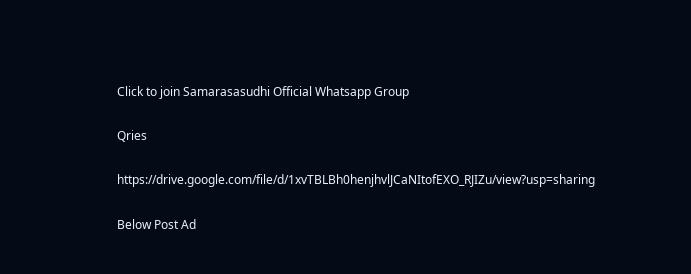Click to join Samarasasudhi Official Whatsapp Group

Qries

https://drive.google.com/file/d/1xvTBLBh0henjhvlJCaNItofEXO_RJIZu/view?usp=sharing

Below Post Ad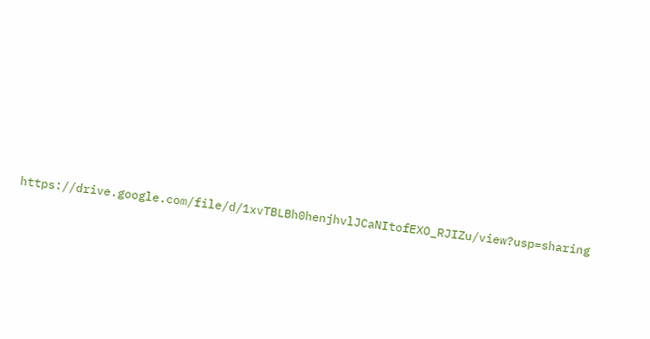https://drive.google.com/file/d/1xvTBLBh0henjhvlJCaNItofEXO_RJIZu/view?usp=sharing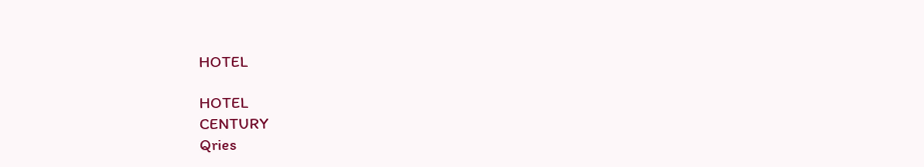HOTEL

HOTEL
CENTURY
Qries